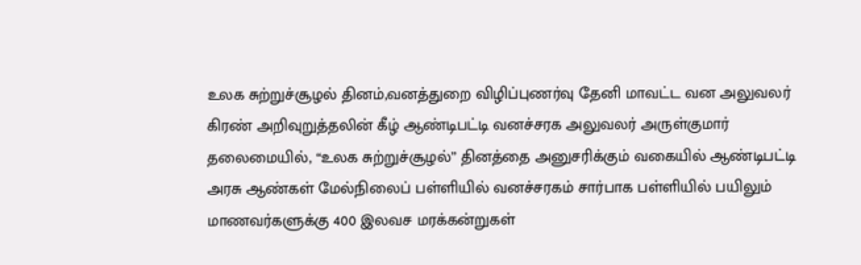உலக சுற்றுச்சூழல் தினம்,வனத்துறை விழிப்புணர்வு தேனி மாவட்ட வன அலுவலர் கிரண் அறிவுறுத்தலின் கீழ் ஆண்டிபட்டி வனச்சரக அலுவலர் அருள்குமார் தலைமையில், “உலக சுற்றுச்சூழல்” தினத்தை அனுசரிக்கும் வகையில் ஆண்டிபட்டி அரசு ஆண்கள் மேல்நிலைப் பள்ளியில் வனச்சரகம் சார்பாக பள்ளியில் பயிலும் மாணவர்களுக்கு 400 இலவச மரக்கன்றுகள்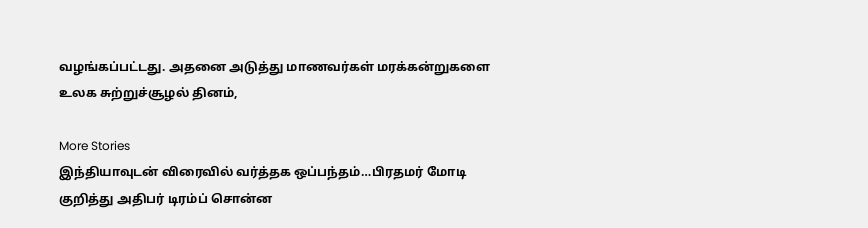வழங்கப்பட்டது. அதனை அடுத்து மாணவர்கள் மரக்கன்றுகளை
உலக சுற்றுச்சூழல் தினம்,

More Stories
இந்தியாவுடன் விரைவில் வர்த்தக ஒப்பந்தம்…பிரதமர் மோடி குறித்து அதிபர் டிரம்ப் சொன்ன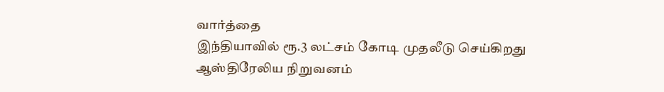வார்த்தை
இந்தியாவில் ரூ.3 லட்சம் கோடி முதலீடு செய்கிறது ஆஸ்திரேலிய நிறுவனம்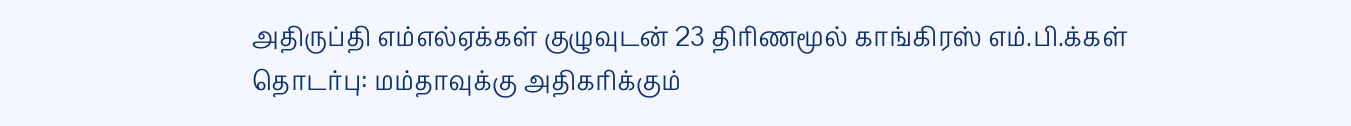அதிருப்தி எம்எல்ஏக்கள் குழுவுடன் 23 திரிணமூல் காங்கிரஸ் எம்.பி.க்கள் தொடர்பு: மம்தாவுக்கு அதிகரிக்கும்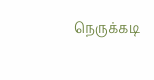நெருக்கடி